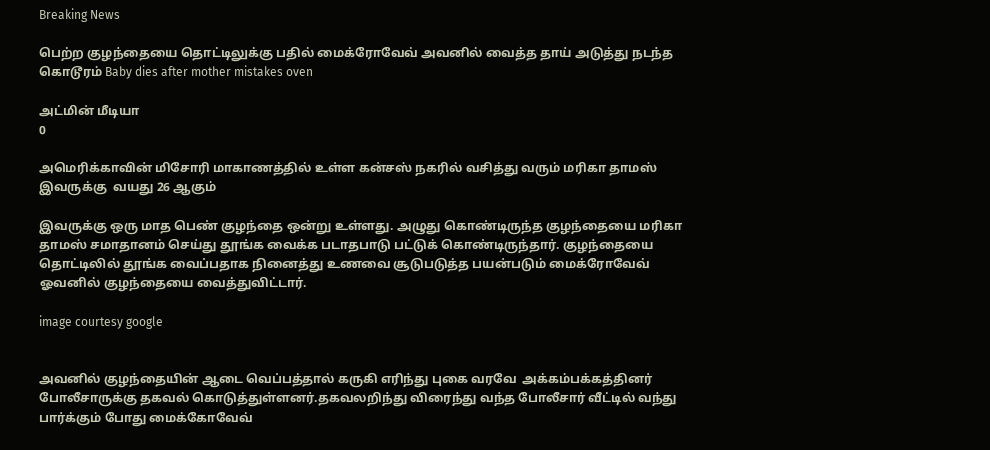Breaking News

பெற்ற குழந்தையை தொட்டிலுக்கு பதில் மைக்ரோவேவ் அவனில் வைத்த தாய் அடுத்து நடந்த கொடூரம் Baby dies after mother mistakes oven

அட்மின் மீடியா
0

அமெரிக்காவின் மிசோரி மாகாணத்தில் உள்ள கன்சஸ் நகரில் வசித்து வரும் மரிகா தாமஸ் இவருக்கு  வயது 26 ஆகும்

இவருக்கு ஒரு மாத பெண் குழந்தை ஒன்று உள்ளது. அழுது கொண்டிருந்த குழந்தையை மரிகா தாமஸ் சமாதானம் செய்து தூங்க வைக்க படாதபாடு பட்டுக் கொண்டிருந்தார். குழந்தையை தொட்டிலில் தூங்க வைப்பதாக நினைத்து உணவை சூடுபடுத்த பயன்படும் மைக்ரோவேவ் ஓவனில் குழந்தையை வைத்துவிட்டார்.

image courtesy google


அவனில் குழந்தையின் ஆடை வெப்பத்தால் கருகி எரிந்து புகை வரவே  அக்கம்பக்கத்தினர் போலீசாருக்கு தகவல் கொடுத்துள்ளனர்.தகவலறிந்து விரைந்து வந்த போலீசார் வீட்டில் வந்து பார்க்கும் போது மைக்கோவேவ்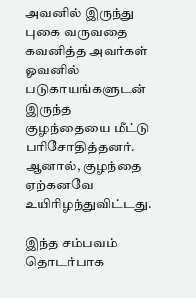அவனில் இருந்து புகை வருவதை கவனித்த அவர்கள் ஓவனில் படுகாயங்களுடன் இருந்த குழந்தையை மீட்டு பரிசோதித்தனர். ஆனால், குழந்தை ஏற்கனவே உயிரிழந்துவிட்டது.

இந்த சம்பவம் தொடர்பாக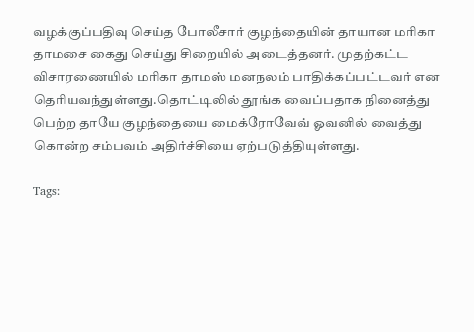வழக்குப்பதிவு செய்த போலீசார் குழந்தையின் தாயான மரிகா தாமசை கைது செய்து சிறையில் அடைத்தனர். முதற்கட்ட விசாரணையில் மரிகா தாமஸ் மனநலம் பாதிக்கப்பட்டவர் என தெரியவந்துள்ளது.தொட்டிலில் தூங்க வைப்பதாக நினைத்து பெற்ற தாயே குழந்தையை மைக்ரோவேவ் ஓவனில் வைத்து கொன்ற சம்பவம் அதிர்ச்சியை ஏற்படுத்தியுள்ளது.

Tags: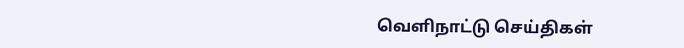வெளிநாட்டு செய்திகள்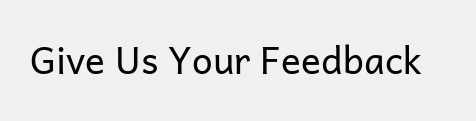Give Us Your Feedback